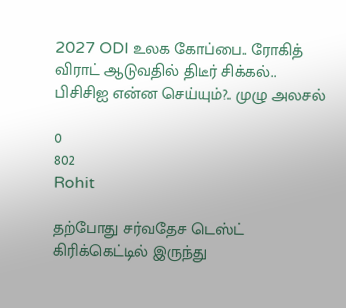2027 ODI உலக கோப்பை.. ரோகித் விராட் ஆடுவதில் திடீர் சிக்கல்.. பிசிசிஐ என்ன செய்யும்?.. முழு அலசல்

0
802
Rohit

தற்போது சர்வதேச டெஸ்ட் கிரிக்கெட்டில் இருந்து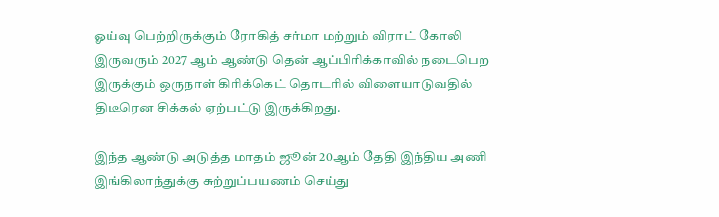ஓய்வு பெற்றிருக்கும் ரோகித் சர்மா மற்றும் விராட் கோலி இருவரும் 2027 ஆம் ஆண்டு தென் ஆப்பிரிக்காவில் நடைபெற இருக்கும் ஒருநாள் கிரிக்கெட் தொடரில் விளையாடுவதில் திடீரென சிக்கல் ஏற்பட்டு இருக்கிறது.

இந்த ஆண்டு அடுத்த மாதம் ஜூன் 20ஆம் தேதி இந்திய அணி இங்கிலாந்துக்கு சுற்றுப்பயணம் செய்து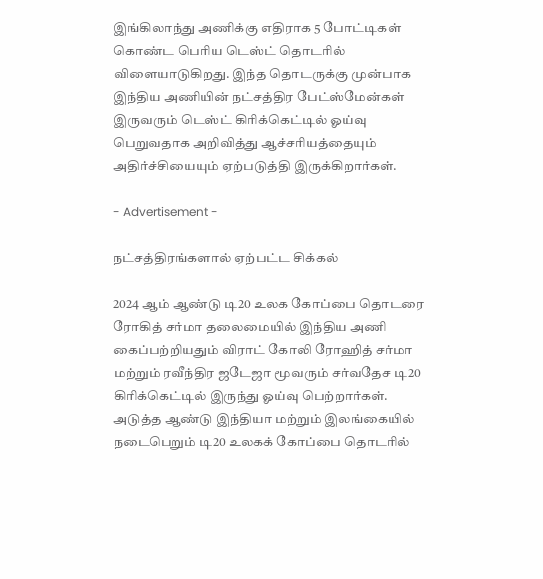இங்கிலாந்து அணிக்கு எதிராக 5 போட்டிகள் கொண்ட பெரிய டெஸ்ட் தொடரில் விளையாடுகிறது. இந்த தொடருக்கு முன்பாக இந்திய அணியின் நட்சத்திர பேட்ஸ்மேன்கள் இருவரும் டெஸ்ட் கிரிக்கெட்டில் ஓய்வு பெறுவதாக அறிவித்து ஆச்சரியத்தையும் அதிர்ச்சியையும் ஏற்படுத்தி இருக்கிறார்கள்.

- Advertisement -

நட்சத்திரங்களால் ஏற்பட்ட சிக்கல்

2024 ஆம் ஆண்டு டி20 உலக கோப்பை தொடரை ரோகித் சர்மா தலைமையில் இந்திய அணி கைப்பற்றியதும் விராட் கோலி ரோஹித் சர்மா மற்றும் ரவீந்திர ஜடேஜா மூவரும் சர்வதேச டி20 கிரிக்கெட்டில் இருந்து ஓய்வு பெற்றார்கள். அடுத்த ஆண்டு இந்தியா மற்றும் இலங்கையில் நடைபெறும் டி20 உலகக் கோப்பை தொடரில்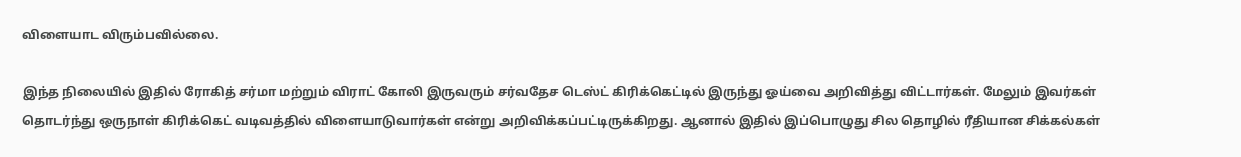விளையாட விரும்பவில்லை.

இந்த நிலையில் இதில் ரோகித் சர்மா மற்றும் விராட் கோலி இருவரும் சர்வதேச டெஸ்ட் கிரிக்கெட்டில் இருந்து ஓய்வை அறிவித்து விட்டார்கள். மேலும் இவர்கள் தொடர்ந்து ஒருநாள் கிரிக்கெட் வடிவத்தில் விளையாடுவார்கள் என்று அறிவிக்கப்பட்டிருக்கிறது. ஆனால் இதில் இப்பொழுது சில தொழில் ரீதியான சிக்கல்கள்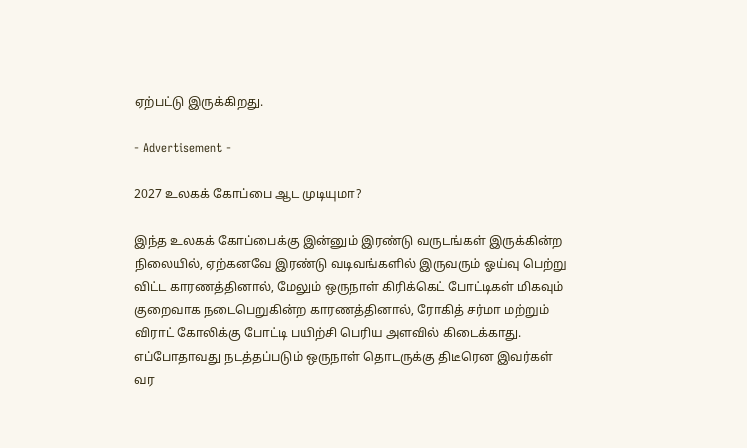ஏற்பட்டு இருக்கிறது.

- Advertisement -

2027 உலகக் கோப்பை ஆட முடியுமா?

இந்த உலகக் கோப்பைக்கு இன்னும் இரண்டு வருடங்கள் இருக்கின்ற நிலையில், ஏற்கனவே இரண்டு வடிவங்களில் இருவரும் ஓய்வு பெற்று விட்ட காரணத்தினால், மேலும் ஒருநாள் கிரிக்கெட் போட்டிகள் மிகவும் குறைவாக நடைபெறுகின்ற காரணத்தினால், ரோகித் சர்மா மற்றும் விராட் கோலிக்கு போட்டி பயிற்சி பெரிய அளவில் கிடைக்காது. எப்போதாவது நடத்தப்படும் ஒருநாள் தொடருக்கு திடீரென இவர்கள் வர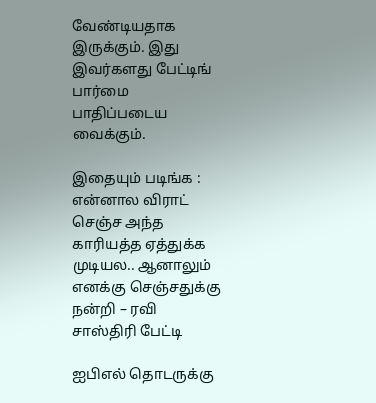வேண்டியதாக இருக்கும். இது இவர்களது பேட்டிங் பார்மை பாதிப்படைய வைக்கும்.

இதையும் படிங்க : என்னால விராட் செஞ்ச அந்த காரியத்த ஏத்துக்க முடியல.. ஆனாலும் எனக்கு செஞ்சதுக்கு நன்றி – ரவி சாஸ்திரி பேட்டி

ஐபிஎல் தொடருக்கு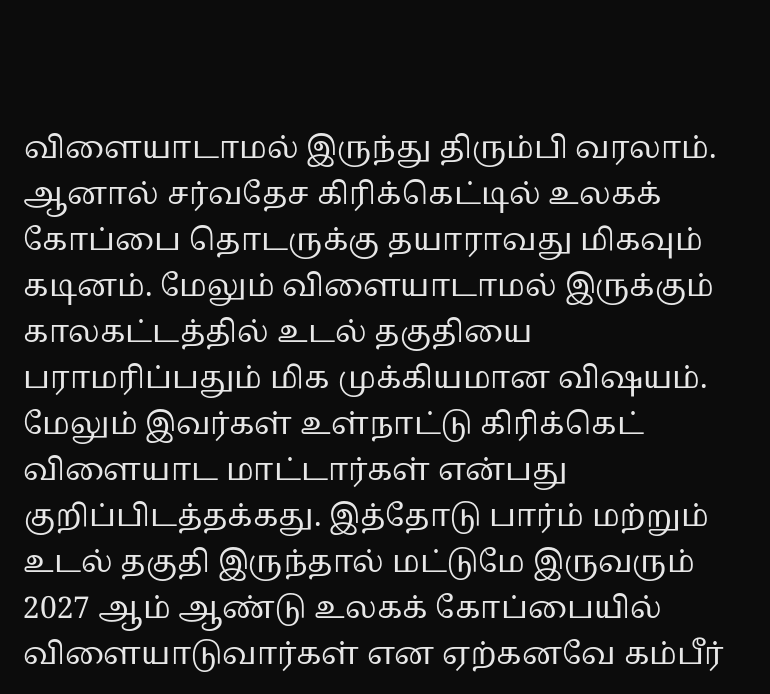விளையாடாமல் இருந்து திரும்பி வரலாம். ஆனால் சர்வதேச கிரிக்கெட்டில் உலகக் கோப்பை தொடருக்கு தயாராவது மிகவும் கடினம். மேலும் விளையாடாமல் இருக்கும் காலகட்டத்தில் உடல் தகுதியை பராமரிப்பதும் மிக முக்கியமான விஷயம். மேலும் இவர்கள் உள்நாட்டு கிரிக்கெட் விளையாட மாட்டார்கள் என்பது குறிப்பிடத்தக்கது. இத்தோடு பார்ம் மற்றும் உடல் தகுதி இருந்தால் மட்டுமே இருவரும் 2027 ஆம் ஆண்டு உலகக் கோப்பையில் விளையாடுவார்கள் என ஏற்கனவே கம்பீர்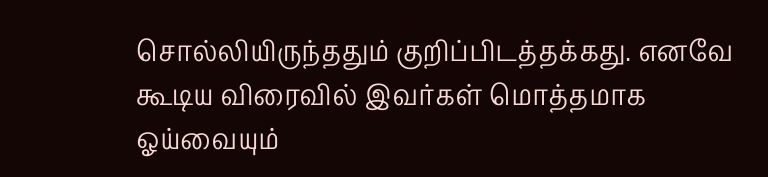சொல்லியிருந்ததும் குறிப்பிடத்தக்கது. எனவே கூடிய விரைவில் இவர்கள் மொத்தமாக ஓய்வையும்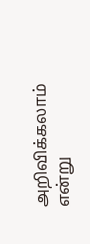அறிவிக்கலாம் என்று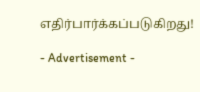எதிர்பார்க்கப்படுகிறது!

- Advertisement -